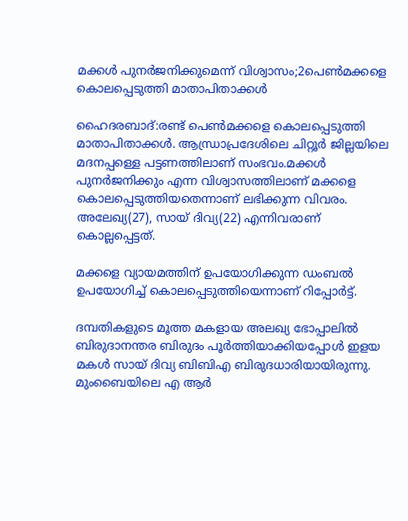മക്കള്‍ പുനര്‍ജനിക്കുമെന്ന് വിശ്വാസം;2പെണ്‍മക്കളെ കൊലപ്പെടുത്തി മാതാപിതാക്കള്‍

ഹൈദരബാദ്:രണ്ട് പെണ്‍മക്കളെ കൊലപ്പെടുത്തി മാതാപിതാക്കള്‍. ആന്ധ്രാപ്രദേശിലെ ചിറ്റൂര്‍ ജില്ലയിലെ മദനപ്പള്ളെ പട്ടണത്തിലാണ് സംഭവം.മക്കള്‍ പുനര്‍ജനിക്കും എന്ന വിശ്വാസത്തിലാണ് മക്കളെ കൊലപ്പെടുത്തിയതെന്നാണ് ലഭിക്കുന്ന വിവരം. അലേഖ്യ(27), സായ് ദിവ്യ(22) എന്നിവരാണ് കൊല്ലപ്പെട്ടത്.

മക്കളെ വ്യായമത്തിന് ഉപയോഗിക്കുന്ന ഡംബല്‍ ഉപയോഗിച്ച് കൊലപ്പെടുത്തിയെന്നാണ് റിപ്പോര്‍ട്ട്.

ദമ്പതികളുടെ മൂത്ത മകളായ അലഖ്യ ഭോപ്പാലില്‍ ബിരുദാനന്തര ബിരുദം പൂര്‍ത്തിയാക്കിയപ്പോള്‍ ഇളയ മകള്‍ സായ് ദിവ്യ ബിബിഎ ബിരുദധാരിയായിരുന്നു. മുംബൈയിലെ എ ആര്‍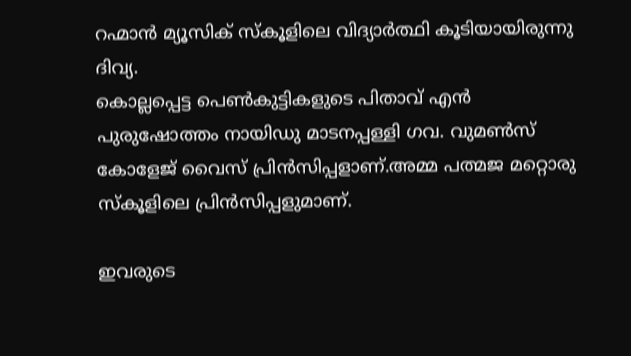റഹ്മാന്‍ മ്യൂസിക് സ്‌കൂളിലെ വിദ്യാര്‍ത്ഥി കൂടിയായിരുന്നു ദിവ്യ.
കൊല്ലപ്പെട്ട പെണ്‍കുട്ടികളുടെ പിതാവ് എന്‍ പുരുഷോത്തം നായിഡു മാടനപ്പള്ളി ഗവ. വുമണ്‍സ് കോളേജ് വൈസ് പ്രിന്‍സിപ്പളാണ്.അമ്മ പത്മജ മറ്റൊരു സ്‌കൂളിലെ പ്രിന്‍സിപ്പളുമാണ്.

ഇവരുടെ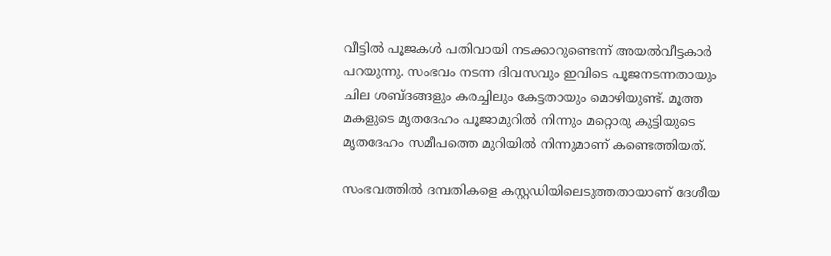വീട്ടില്‍ പൂജകള്‍ പതിവായി നടക്കാറുണ്ടെന്ന് അയല്‍വീട്ടകാര്‍ പറയുന്നു. സംഭവം നടന്ന ദിവസവും ഇവിടെ പൂജനടന്നതായും ചില ശബ്ദങ്ങളും കരച്ചിലും കേട്ടതായും മൊഴിയുണ്ട്. മൂത്ത മകളുടെ മൃതദേഹം പൂജാമുറില്‍ നിന്നും മറ്റൊരു കുട്ടിയുടെ മൃതദേഹം സമീപത്തെ മുറിയില്‍ നിന്നുമാണ് കണ്ടെത്തിയത്.

സംഭവത്തില്‍ ദമ്പതികളെ കസ്റ്റഡിയിലെടുത്തതായാണ് ദേശീയ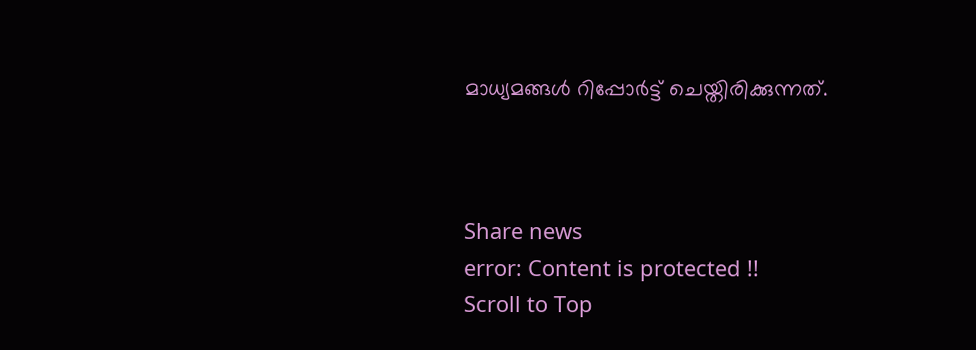മാധ്യമങ്ങള്‍ റിപ്പോര്‍ട്ട് ചെയ്തിരിക്കുന്നത്.



Share news
error: Content is protected !!
Scroll to Top